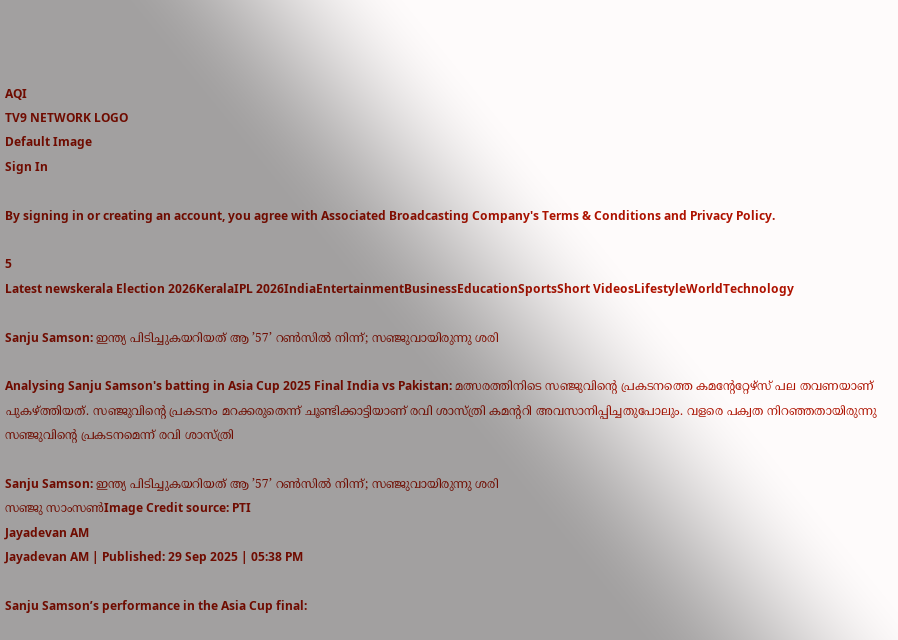AQI
TV9 NETWORK LOGO
Default Image
Sign In

By signing in or creating an account, you agree with Associated Broadcasting Company's Terms & Conditions and Privacy Policy.

5
Latest newskerala Election 2026KeralaIPL 2026IndiaEntertainmentBusinessEducationSportsShort VideosLifestyleWorldTechnology

Sanju Samson: ഇന്ത്യ പിടിച്ചുകയറിയത് ആ ’57’ റണ്‍സില്‍ നിന്ന്; സഞ്ജുവായിരുന്നു ശരി

Analysing Sanju Samson's batting in Asia Cup 2025 Final India vs Pakistan: മത്സരത്തിനിടെ സഞ്ജുവിന്റെ പ്രകടനത്തെ കമന്റേറ്റേഴ്‌സ് പല തവണയാണ് പുകഴ്ത്തിയത്. സഞ്ജുവിന്റെ പ്രകടനം മറക്കരുതെന്ന് ചൂണ്ടിക്കാട്ടിയാണ് രവി ശാസ്ത്രി കമന്ററി അവസാനിപ്പിച്ചതുപോലും. വളരെ പക്വത നിറഞ്ഞതായിരുന്നു സഞ്ജുവിന്റെ പ്രകടനമെന്ന് രവി ശാസ്ത്രി

Sanju Samson: ഇന്ത്യ പിടിച്ചുകയറിയത് ആ ’57’ റണ്‍സില്‍ നിന്ന്; സഞ്ജുവായിരുന്നു ശരി
സഞ്ജു സാംസൺImage Credit source: PTI
Jayadevan AM
Jayadevan AM | Published: 29 Sep 2025 | 05:38 PM

Sanju Samson’s performance in the Asia Cup final: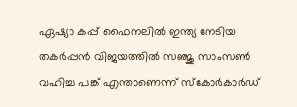ഏഷ്യാ കപ്പ് ഫൈനലില്‍ ഇന്ത്യ നേടിയ തകര്‍പ്പന്‍ വിജയത്തില്‍ സഞ്ജു സാംസണ്‍ വഹിച്ച പങ്ക് എന്താണെന്ന്‌ സ്‌കോര്‍കാര്‍ഡ്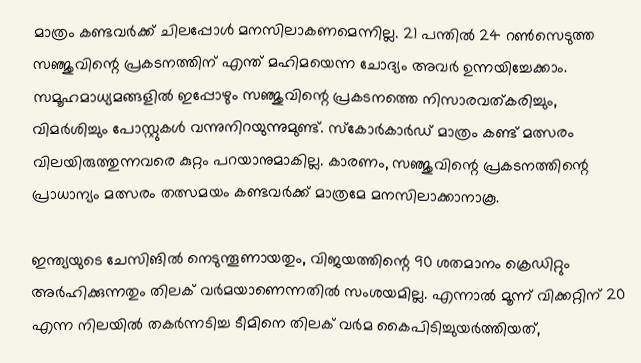മാത്രം കണ്ടവര്‍ക്ക് ചിലപ്പോള്‍ മനസിലാകണമെന്നില്ല. 21 പന്തില്‍ 24 റണ്‍സെടുത്ത സഞ്ജുവിന്റെ പ്രകടനത്തിന് എന്ത് മഹിമയെന്ന ചോദ്യം അവര്‍ ഉന്നയിച്ചേക്കാം. സമൂഹമാധ്യമങ്ങളില്‍ ഇപ്പോഴും സഞ്ജുവിന്റെ പ്രകടനത്തെ നിസാരവത്കരിച്ചും, വിമര്‍ശിച്ചും പോസ്റ്റുകള്‍ വന്നുനിറയുന്നുമുണ്ട്. സ്‌കോര്‍കാര്‍ഡ് മാത്രം കണ്ട് മത്സരം വിലയിരുത്തുന്നവരെ കുറ്റം പറയാനുമാകില്ല. കാരണം, സഞ്ജുവിന്റെ പ്രകടനത്തിന്റെ പ്രാധാന്യം മത്സരം തത്സമയം കണ്ടവര്‍ക്ക് മാത്രമേ മനസിലാക്കാനാകൂ.

ഇന്ത്യയുടെ ചേസിങില്‍ നെടുന്തൂണായതും, വിജയത്തിന്റെ 90 ശതമാനം ക്രെഡിറ്റും അര്‍ഹിക്കുന്നതും തിലക് വര്‍മയാണെന്നതില്‍ സംശയമില്ല. എന്നാല്‍ മൂന്ന് വിക്കറ്റിന് 20 എന്ന നിലയില്‍ തകര്‍ന്നടിച്ച ടീമിനെ തിലക് വര്‍മ കൈപിടിച്ചുയര്‍ത്തിയത്,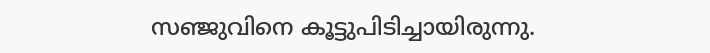സഞ്ജുവിനെ കൂട്ടുപിടിച്ചായിരുന്നു.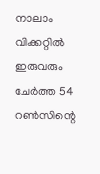നാലാം വിക്കറ്റില്‍ ഇരുവരും ചേര്‍ത്ത 54 റണ്‍സിന്റെ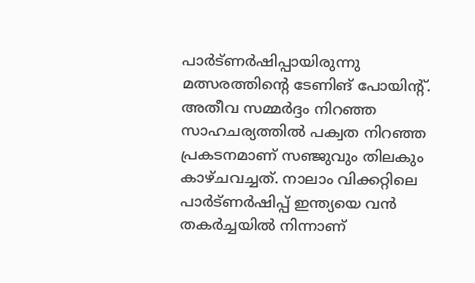പാര്‍ട്ണര്‍ഷിപ്പായിരുന്നു മത്സരത്തിന്റെ ടേണിങ് പോയിന്റ്. അതീവ സമ്മര്‍ദ്ദം നിറഞ്ഞ സാഹചര്യത്തില്‍ പക്വത നിറഞ്ഞ പ്രകടനമാണ് സഞ്ജുവും തിലകും കാഴ്ചവച്ചത്. നാലാം വിക്കറ്റിലെ പാര്‍ട്ണര്‍ഷിപ്പ് ഇന്ത്യയെ വന്‍ തകര്‍ച്ചയില്‍ നിന്നാണ്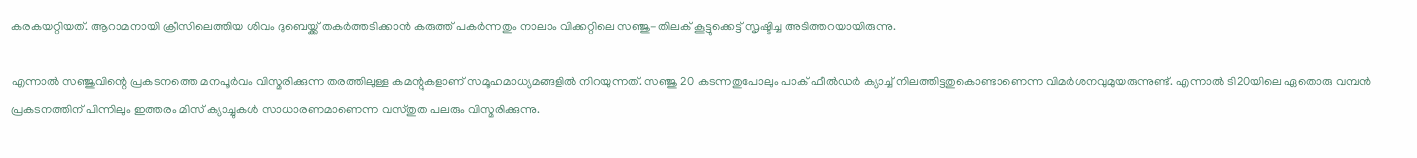കരകയറ്റിയത്. ആറാമനായി ക്രീസിലെത്തിയ ശിവം ദുബെയ്ക്ക് തകര്‍ത്തടിക്കാന്‍ കരുത്ത് പകര്‍ന്നതും നാലാം വിക്കറ്റിലെ സഞ്ജു-തിലക് കൂട്ടുക്കെട്ട് സൃഷ്ടിച്ച അടിത്തറയായിരുന്നു.

എന്നാല്‍ സഞ്ജുവിന്റെ പ്രകടനത്തെ മനപൂര്‍വം വിസ്മരിക്കുന്ന തരത്തിലുള്ള കമന്റുകളാണ് സമൂഹമാധ്യമങ്ങളില്‍ നിറയുന്നത്. സഞ്ജു 20 കടന്നതുപോലും പാക് ഫീല്‍ഡര്‍ ക്യാച്ച് നിലത്തിട്ടതുകൊണ്ടാണെന്ന വിമര്‍ശനവുമുയരുന്നുണ്ട്. എന്നാല്‍ ടി20യിലെ ഏതൊരു വമ്പന്‍ പ്രകടനത്തിന് പിന്നിലും ഇത്തരം മിസ് ക്യാച്ചുകള്‍ സാധാരണമാണെന്ന വസ്തുത പലരും വിസ്മരിക്കുന്നു.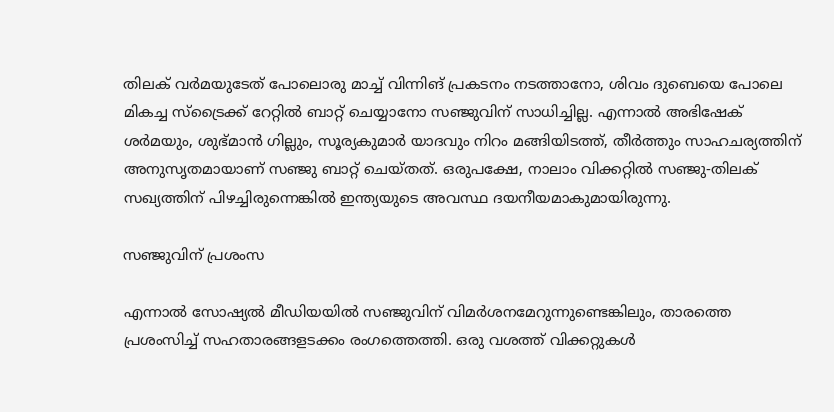തിലക് വര്‍മയുടേത് പോലൊരു മാച്ച് വിന്നിങ് പ്രകടനം നടത്താനോ, ശിവം ദുബെയെ പോലെ മികച്ച സ്‌ട്രൈക്ക് റേറ്റില്‍ ബാറ്റ് ചെയ്യാനോ സഞ്ജുവിന് സാധിച്ചില്ല. എന്നാല്‍ അഭിഷേക് ശര്‍മയും, ശുഭ്മാന്‍ ഗില്ലും, സൂര്യകുമാര്‍ യാദവും നിറം മങ്ങിയിടത്ത്, തീര്‍ത്തും സാഹചര്യത്തിന് അനുസൃതമായാണ് സഞ്ജു ബാറ്റ് ചെയ്തത്. ഒരുപക്ഷേ, നാലാം വിക്കറ്റില്‍ സഞ്ജു-തിലക് സഖ്യത്തിന് പിഴച്ചിരുന്നെങ്കില്‍ ഇന്ത്യയുടെ അവസ്ഥ ദയനീയമാകുമായിരുന്നു.

സഞ്ജുവിന് പ്രശംസ

എന്നാല്‍ സോഷ്യല്‍ മീഡിയയില്‍ സഞ്ജുവിന് വിമര്‍ശനമേറുന്നുണ്ടെങ്കിലും, താരത്തെ പ്രശംസിച്ച് സഹതാരങ്ങളടക്കം രംഗത്തെത്തി. ഒരു വശത്ത് വിക്കറ്റുകള്‍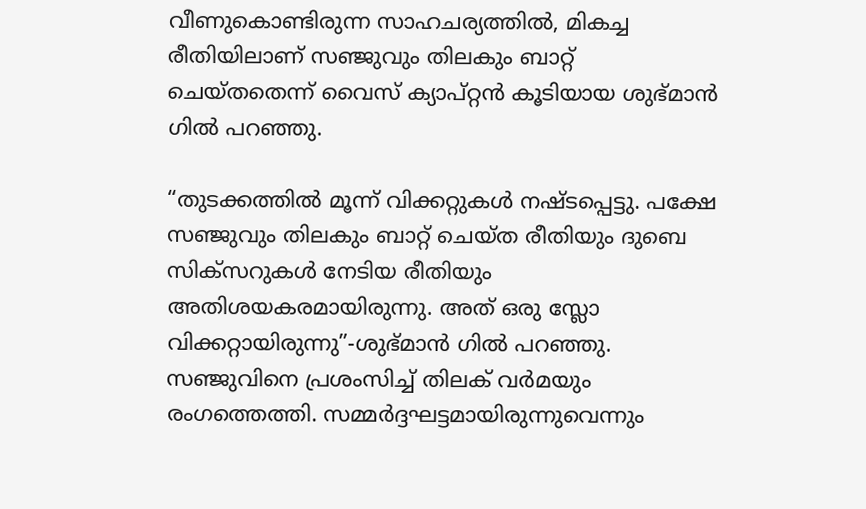വീണുകൊണ്ടിരുന്ന സാഹചര്യത്തില്‍, മികച്ച രീതിയിലാണ് സഞ്ജുവും തിലകും ബാറ്റ് ചെയ്തതെന്ന് വൈസ് ക്യാപ്റ്റന്‍ കൂടിയായ ശുഭ്മാന്‍ ഗില്‍ പറഞ്ഞു.

“തുടക്കത്തിൽ മൂന്ന് വിക്കറ്റുകൾ നഷ്ടപ്പെട്ടു. പക്ഷേ സഞ്ജുവും തിലകും ബാറ്റ് ചെയ്ത രീതിയും ദുബെ സിക്സറുകൾ നേടിയ രീതിയും അതിശയകരമായിരുന്നു. അത് ഒരു സ്ലോ വിക്കറ്റായിരുന്നു”-ശുഭ്മാൻ ഗിൽ പറഞ്ഞു. സഞ്ജുവിനെ പ്രശംസിച്ച് തിലക് വര്‍മയും രംഗത്തെത്തി. സമ്മര്‍ദ്ദഘട്ടമായിരുന്നുവെന്നും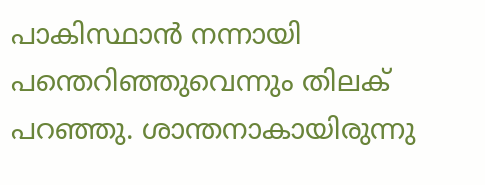പാകിസ്ഥാന്‍ നന്നായി പന്തെറിഞ്ഞുവെന്നും തിലക് പറഞ്ഞു. ശാന്തനാകായിരുന്നു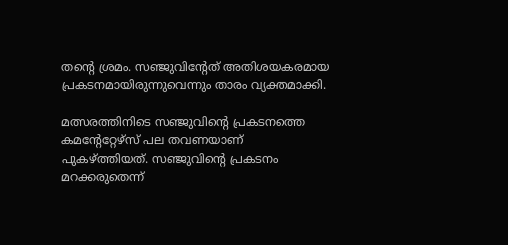തന്റെ ശ്രമം. സഞ്ജുവിന്റേത് അതിശയകരമായ പ്രകടനമായിരുന്നുവെന്നും താരം വ്യക്തമാക്കി.

മത്സരത്തിനിടെ സഞ്ജുവിന്റെ പ്രകടനത്തെ കമന്റേറ്റേഴ്‌സ് പല തവണയാണ് പുകഴ്ത്തിയത്. സഞ്ജുവിന്റെ പ്രകടനം മറക്കരുതെന്ന്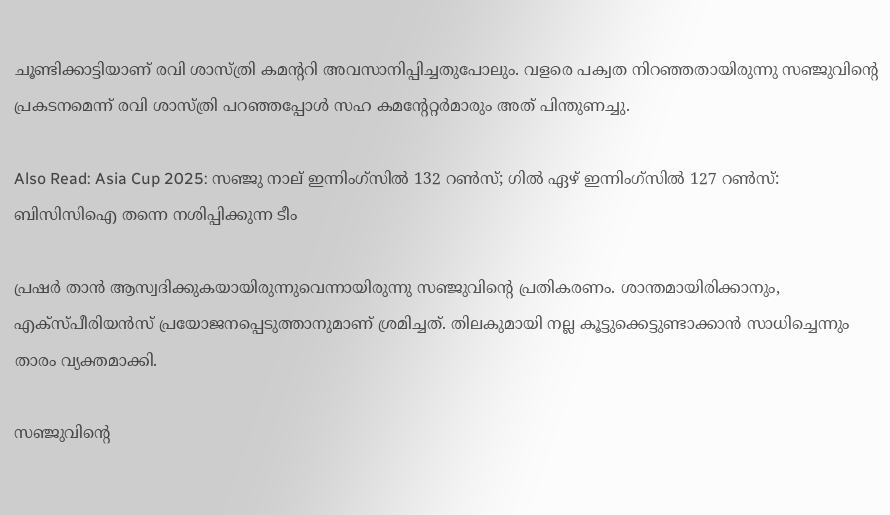ചൂണ്ടിക്കാട്ടിയാണ് രവി ശാസ്ത്രി കമന്ററി അവസാനിപ്പിച്ചതുപോലും. വളരെ പക്വത നിറഞ്ഞതായിരുന്നു സഞ്ജുവിന്റെ പ്രകടനമെന്ന് രവി ശാസ്ത്രി പറഞ്ഞപ്പോള്‍ സഹ കമന്റേറ്റര്‍മാരും അത് പിന്തുണച്ചു.

Also Read: Asia Cup 2025: സഞ്ജു നാല് ഇന്നിംഗ്സിൽ 132 റൺസ്; ഗിൽ ഏഴ് ഇന്നിംഗ്സിൽ 127 റൺസ്: ബിസിസിഐ തന്നെ നശിപ്പിക്കുന്ന ടീം

പ്രഷര്‍ താന്‍ ആസ്വദിക്കുകയായിരുന്നുവെന്നായിരുന്നു സഞ്ജുവിന്റെ പ്രതികരണം. ശാന്തമായിരിക്കാനും, എക്‌സ്പീരിയന്‍സ് പ്രയോജനപ്പെടുത്താനുമാണ് ശ്രമിച്ചത്. തിലകുമായി നല്ല കൂട്ടുക്കെട്ടുണ്ടാക്കാന്‍ സാധിച്ചെന്നും താരം വ്യക്തമാക്കി.

സഞ്ജുവിന്റെ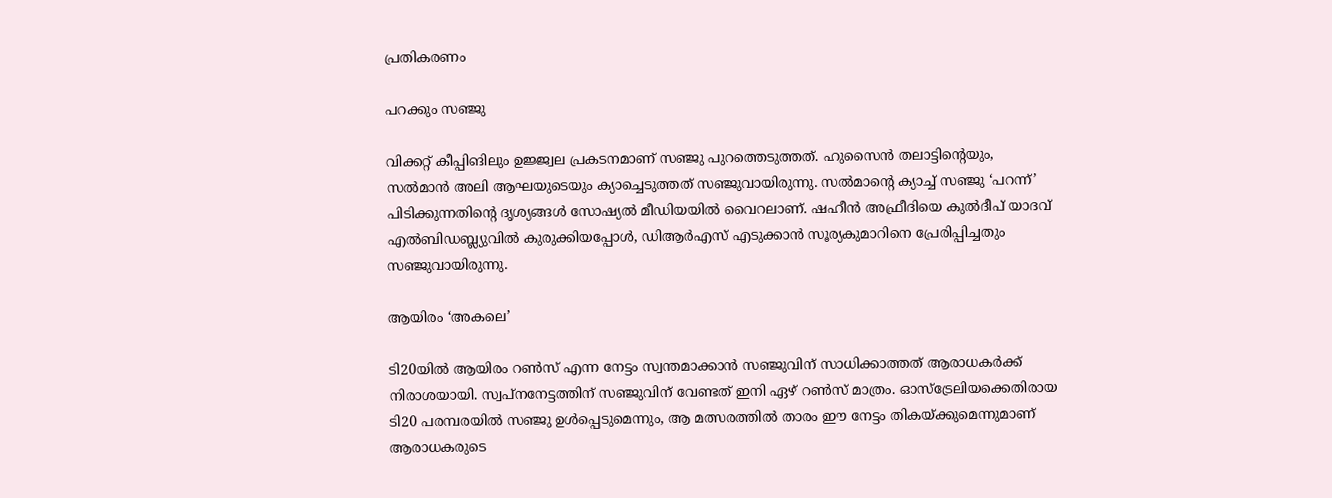പ്രതികരണം

പറക്കും സഞ്ജു

വിക്കറ്റ് കീപ്പിങിലും ഉജ്ജ്വല പ്രകടനമാണ് സഞ്ജു പുറത്തെടുത്തത്. ഹുസൈന്‍ തലാട്ടിന്റെയും, സല്‍മാന്‍ അലി ആഘയുടെയും ക്യാച്ചെടുത്തത് സഞ്ജുവായിരുന്നു. സല്‍മാന്റെ ക്യാച്ച് സഞ്ജു ‘പറന്ന്’ പിടിക്കുന്നതിന്റെ ദൃശ്യങ്ങള്‍ സോഷ്യല്‍ മീഡിയയില്‍ വൈറലാണ്. ഷഹീന്‍ അഫ്രീദിയെ കുല്‍ദീപ് യാദവ് എല്‍ബിഡബ്ല്യുവില്‍ കുരുക്കിയപ്പോള്‍, ഡിആര്‍എസ് എടുക്കാന്‍ സൂര്യകുമാറിനെ പ്രേരിപ്പിച്ചതും സഞ്ജുവായിരുന്നു.

ആയിരം ‘അകലെ’

ടി20യില്‍ ആയിരം റണ്‍സ് എന്ന നേട്ടം സ്വന്തമാക്കാന്‍ സഞ്ജുവിന് സാധിക്കാത്തത് ആരാധകര്‍ക്ക് നിരാശയായി. സ്വപ്‌നനേട്ടത്തിന് സഞ്ജുവിന് വേണ്ടത് ഇനി ഏഴ് റണ്‍സ് മാത്രം. ഓസ്‌ട്രേലിയക്കെതിരായ ടി20 പരമ്പരയില്‍ സഞ്ജു ഉള്‍പ്പെടുമെന്നും, ആ മത്സരത്തില്‍ താരം ഈ നേട്ടം തികയ്ക്കുമെന്നുമാണ് ആരാധകരുടെ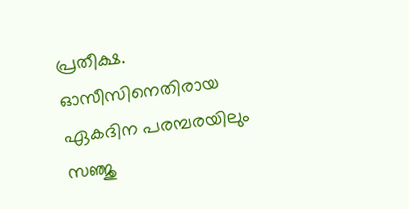പ്രതീക്ഷ. ഓസീസിനെതിരായ ഏകദിന പരമ്പരയിലും സഞ്ജു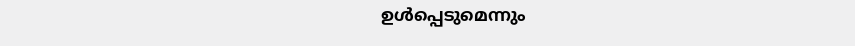ഉള്‍പ്പെടുമെന്നും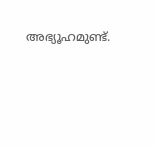അഭ്യൂഹമുണ്ട്.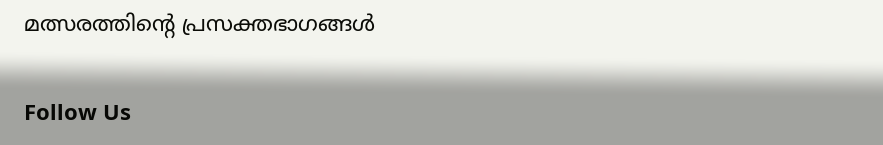മത്സരത്തിന്റെ പ്രസക്തഭാഗങ്ങള്‍

Follow Us